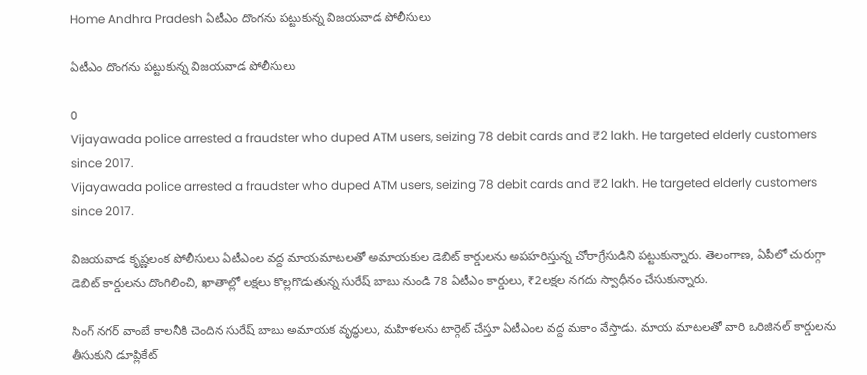Home Andhra Pradesh ఏటీఎం దొంగను పట్టుకున్న విజయవాడ పోలీసులు

ఏటీఎం దొంగను పట్టుకున్న విజయవాడ పోలీసులు

0
Vijayawada police arrested a fraudster who duped ATM users, seizing 78 debit cards and ₹2 lakh. He targeted elderly customers since 2017.
Vijayawada police arrested a fraudster who duped ATM users, seizing 78 debit cards and ₹2 lakh. He targeted elderly customers since 2017.

విజయవాడ కృష్ణలంక పోలీసులు ఏటీఎంల వద్ద మాయమాటలతో అమాయకుల డెబిట్ కార్డులను అపహరిస్తున్న చోరాగ్రేసుడిని పట్టుకున్నారు. తెలంగాణ, ఏపీలో చురుగ్గా డెబిట్ కార్డులను దొంగిలించి, ఖాతాల్లో లక్షలు కొల్లగొడుతున్న సురేష్ బాబు నుండి 78 ఏటీఎం కార్డులు, ₹2లక్షల నగదు స్వాధీనం చేసుకున్నారు.

సింగ్ నగర్ వాంబే కాలనీకి చెందిన సురేష్ బాబు అమాయక వృద్ధులు, మహిళలను టార్గెట్ చేస్తూ ఏటీఎంల వద్ద మకాం వేస్తాడు. మాయ మాటలతో వారి ఒరిజినల్ కార్డులను తీసుకుని డూప్లికేట్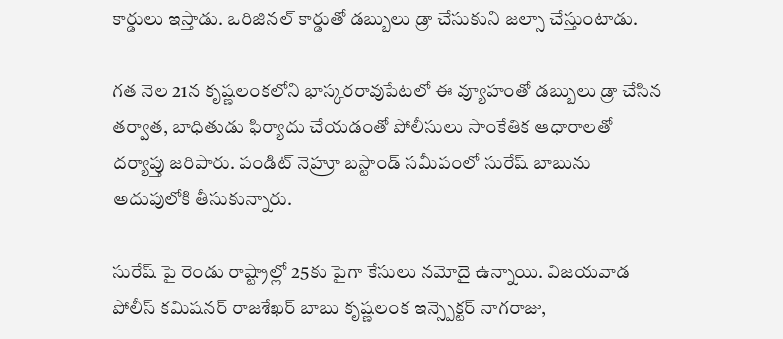కార్డులు ఇస్తాడు. ఒరిజినల్ కార్డుతో డబ్బులు డ్రా చేసుకుని జల్సా చేస్తుంటాడు.

గత నెల 21న కృష్ణలంకలోని భాస్కరరావుపేటలో ఈ వ్యూహంతో డబ్బులు డ్రా చేసిన తర్వాత, బాధితుడు ఫిర్యాదు చేయడంతో పోలీసులు సాంకేతిక ఆధారాలతో దర్యాప్తు జరిపారు. పండిట్ నెహ్రూ బస్టాండ్ సమీపంలో సురేష్ బాబును అదుపులోకి తీసుకున్నారు.

సురేష్ పై రెండు రాష్ట్రాల్లో 25కు పైగా కేసులు నమోదై ఉన్నాయి. విజయవాడ పోలీస్ కమిషనర్ రాజశేఖర్ బాబు కృష్ణలంక ఇన్స్పెక్టర్ నాగరాజు,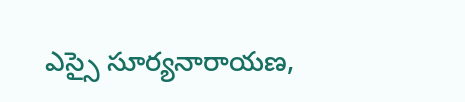ఎస్సై సూర్యనారాయణ,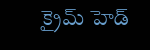క్రైమ్ హెడ్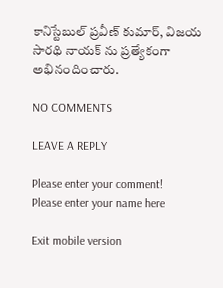కానిస్టేబుల్ ప్రవీణ్ కుమార్, విజయ సారథి నాయక్ ను ప్రత్యేకంగా అభినందించారు.

NO COMMENTS

LEAVE A REPLY

Please enter your comment!
Please enter your name here

Exit mobile version